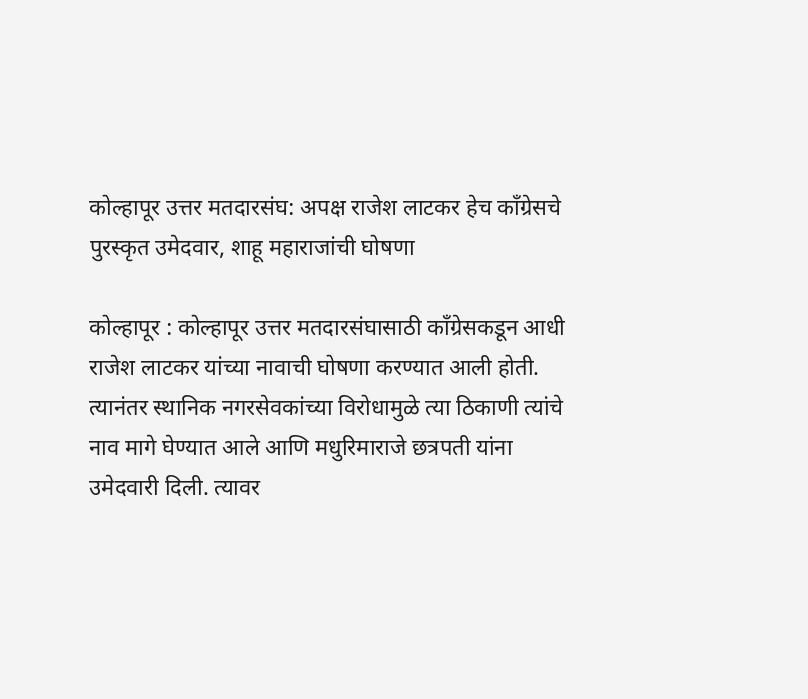कोल्हापूर उत्तर मतदारसंघ: अपक्ष राजेश लाटकर हेच काँग्रेसचे पुरस्कृत उमेदवार, शाहू महाराजांची घोषणा

कोल्हापूर : कोल्हापूर उत्तर मतदारसंघासाठी काँग्रेसकडून आधी राजेश लाटकर यांच्या नावाची घोषणा करण्यात आली होती. त्यानंतर स्थानिक नगरसेवकांच्या विरोधामुळे त्या ठिकाणी त्यांचे नाव मागे घेण्यात आले आणि मधुरिमाराजे छत्रपती यांना उमेदवारी दिली. त्यावर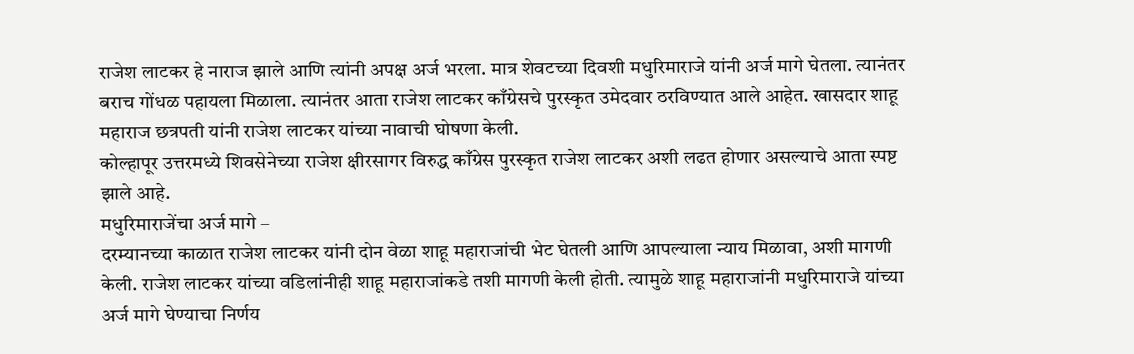राजेश लाटकर हे नाराज झाले आणि त्यांनी अपक्ष अर्ज भरला. मात्र शेवटच्या दिवशी मधुरिमाराजे यांनी अर्ज मागे घेतला. त्यानंतर बराच गोंधळ पहायला मिळाला. त्यानंतर आता राजेश लाटकर काँग्रेसचे पुरस्कृत उमेदवार ठरविण्यात आले आहेत. खासदार शाहू महाराज छत्रपती यांनी राजेश लाटकर यांच्या नावाची घोषणा केली.
कोल्हापूर उत्तरमध्ये शिवसेनेच्या राजेश क्षीरसागर विरुद्ध काँग्रेस पुरस्कृत राजेश लाटकर अशी लढत होणार असल्याचे आता स्पष्ट झाले आहे.
मधुरिमाराजेंचा अर्ज मागे –
दरम्यानच्या काळात राजेश लाटकर यांनी दोन वेळा शाहू महाराजांची भेट घेतली आणि आपल्याला न्याय मिळावा, अशी मागणी केली. राजेश लाटकर यांच्या वडिलांनीही शाहू महाराजांकडे तशी मागणी केली होती. त्यामुळे शाहू महाराजांनी मधुरिमाराजे यांच्या अर्ज मागे घेण्याचा निर्णय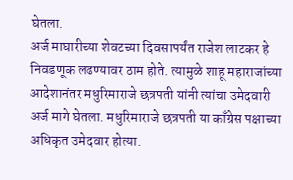घेतला.
अर्ज माघारीच्या शेवटच्या दिवसापर्यंत राजेश लाटकर हे निवडणूक लढण्यावर ठाम होते. त्यामुळे शाहू महाराजांच्या आदेशानंतर मधुरिमाराजे छत्रपती यांनी त्यांचा उमेदवारी अर्ज मागे घेतला. मधुरिमाराजे छत्रपती या काँग्रेस पक्षाच्या अधिकृत उमेदवार होत्या.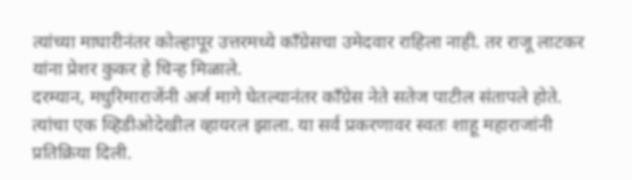त्यांच्या माघारीनंतर कोल्हापूर उत्तरमध्ये काँग्रेसचा उमेदवार राहिला नाही. तर राजू लाटकर यांना प्रेशर कुकर हे चिन्ह मिळाले.
दरम्यान, मधुरिमाराजेंनी अर्ज मागे घेतल्यानंतर काँग्रेस नेते सतेज पाटील संतापले होते. त्यांचा एक व्हिडीओदेखील व्हायरल झाला. या सर्व प्रकरणावर स्वतः शाहू महाराजांनी प्रतिक्रिया दिली.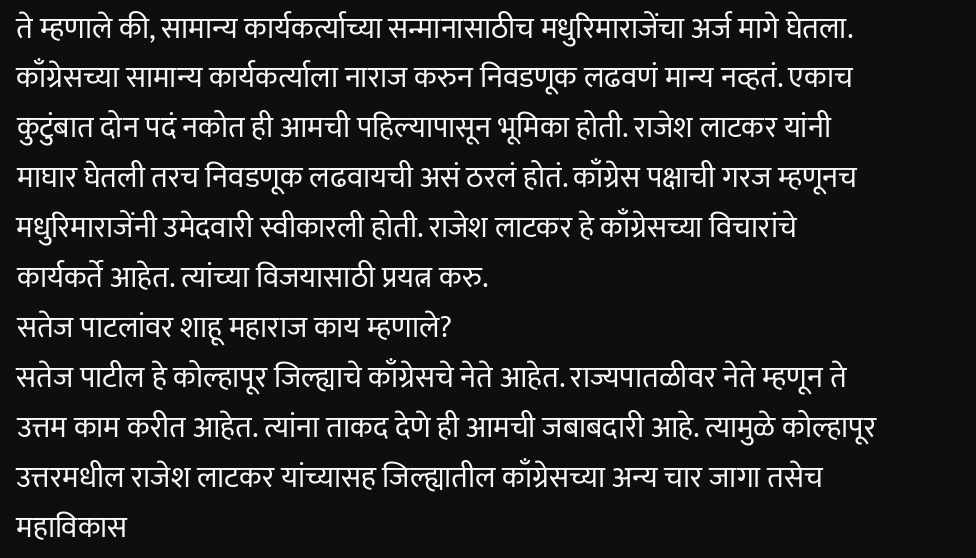ते म्हणाले की, सामान्य कार्यकर्त्याच्या सन्मानासाठीच मधुरिमाराजेंचा अर्ज मागे घेतला. काँग्रेसच्या सामान्य कार्यकर्त्याला नाराज करुन निवडणूक लढवणं मान्य नव्हतं. एकाच कुटुंबात दोन पदं नकोत ही आमची पहिल्यापासून भूमिका होती. राजेश लाटकर यांनी माघार घेतली तरच निवडणूक लढवायची असं ठरलं होतं. काँग्रेस पक्षाची गरज म्हणूनच मधुरिमाराजेंनी उमेदवारी स्वीकारली होती. राजेश लाटकर हे काँग्रेसच्या विचारांचे कार्यकर्ते आहेत. त्यांच्या विजयासाठी प्रयत्न करु.
सतेज पाटलांवर शाहू महाराज काय म्हणाले?
सतेज पाटील हे कोल्हापूर जिल्ह्याचे काँग्रेसचे नेते आहेत. राज्यपातळीवर नेते म्हणून ते उत्तम काम करीत आहेत. त्यांना ताकद देणे ही आमची जबाबदारी आहे. त्यामुळे कोल्हापूर उत्तरमधील राजेश लाटकर यांच्यासह जिल्ह्यातील काँग्रेसच्या अन्य चार जागा तसेच महाविकास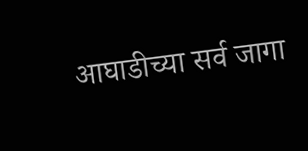आघाडीच्या सर्व जागा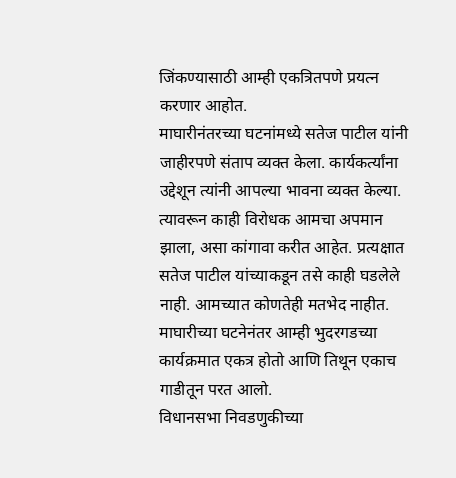जिंकण्यासाठी आम्ही एकत्रितपणे प्रयत्न करणार आहोत.
माघारीनंतरच्या घटनांमध्ये सतेज पाटील यांनी जाहीरपणे संताप व्यक्त केला. कार्यकर्त्यांना उद्देशून त्यांनी आपल्या भावना व्यक्त केल्या. त्यावरून काही विरोधक आमचा अपमान झाला, असा कांगावा करीत आहेत. प्रत्यक्षात सतेज पाटील यांच्याकडून तसे काही घडलेले नाही. आमच्यात कोणतेही मतभेद नाहीत. माघारीच्या घटनेनंतर आम्ही भुदरगडच्या कार्यक्रमात एकत्र होतो आणि तिथून एकाच गाडीतून परत आलो.
विधानसभा निवडणुकीच्या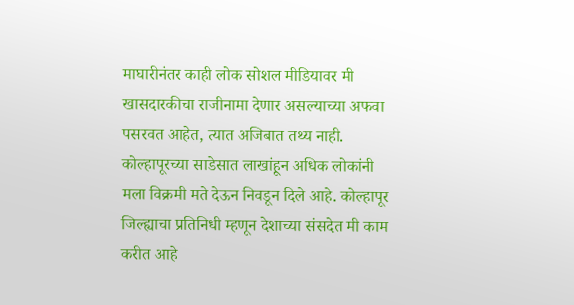माघारीनंतर काही लोक सोशल मीडियावर मी खासदारकीचा राजीनामा देणार असल्याच्या अफवा पसरवत आहेत, त्यात अजिबात तथ्य नाही. कोल्हापूरच्या साडेसात लाखांहून अधिक लोकांनी मला विक्रमी मते देऊन निवडून दिले आहे. कोल्हापूर जिल्ह्याचा प्रतिनिधी म्हणून देशाच्या संसदेत मी काम करीत आहे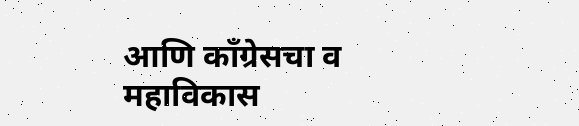आणि काँग्रेसचा व महाविकास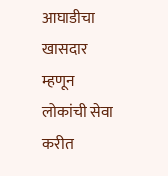आघाडीचा खासदार म्हणून लोकांची सेवा करीत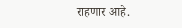राहणार आहे.